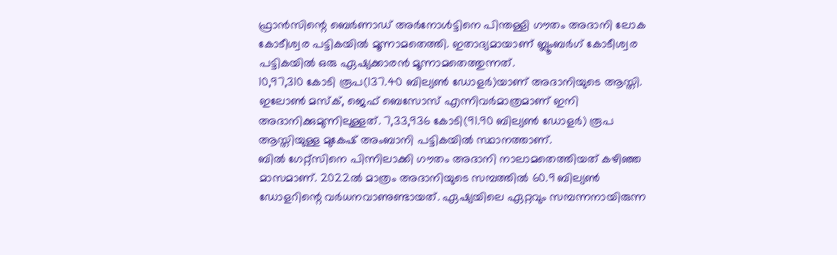ഫ്രാൻസിന്റെ ബെർണാഡ് അർനോൾട്ടിനെ പിന്തള്ളി ഗൗതം അദാനി ലോക കോടീശ്വര പട്ടികയിൽ മൂന്നാമതെത്തി. ഇതാദ്യമായാണ് ബ്ലൂംബർഗ് കോടീശ്വര പട്ടികയിൽ ഒരു ഏഷ്യക്കാരൻ മൂന്നാമതെത്തുന്നത്.
10,97,310 കോടി രൂപ(137.40 ബില്യൺ ഡോളർ)യാണ് അദാനിയുടെ ആസ്തി. ഇലോൺ മസ്ക്, ജെഫ് ബെസോസ് എന്നിവർമാത്രമാണ് ഇനി അദാനിക്കുമുന്നിലുള്ളത്. 7,33,936 കോടി(91.90 ബില്യൺ ഡോളർ) രൂപ ആസ്തിയുള്ള മുകേഷ് അംബാനി പട്ടികയിൽ സ്ഥാനത്താണ്.
ബിൽ ഗേറ്റ്സിനെ പിന്നിലാക്കി ഗൗതം അദാനി നാലാമതെത്തിയത് കഴിഞ്ഞ മാസമാണ്. 2022ൽ മാത്രം അദാനിയുടെ സമ്പത്തിൽ 60.9 ബില്യൺ ഡോളറിന്റെ വർധനവാണുണ്ടായത്. ഏഷ്യയിലെ ഏറ്റവും സമ്പന്നനായിരുന്ന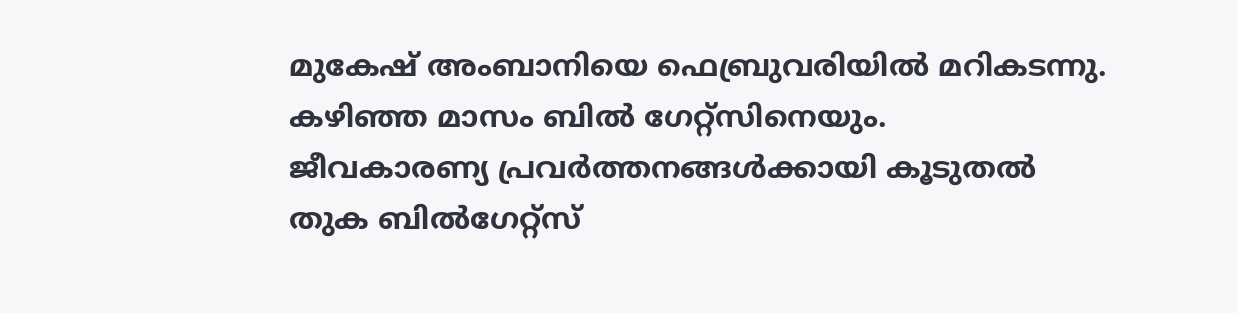മുകേഷ് അംബാനിയെ ഫെബ്രുവരിയിൽ മറികടന്നു. കഴിഞ്ഞ മാസം ബിൽ ഗേറ്റ്സിനെയും.
ജീവകാരണ്യ പ്രവർത്തനങ്ങൾക്കായി കൂടുതൽ തുക ബിൽഗേറ്റ്സ്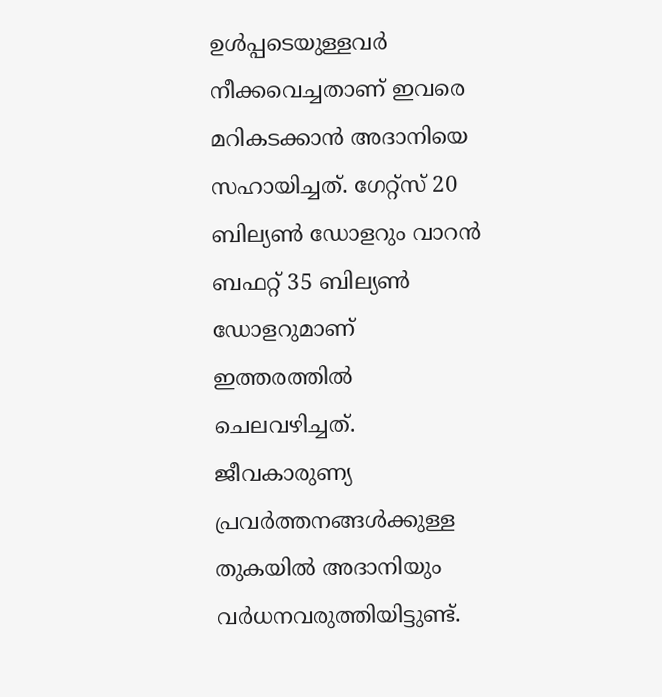ഉൾപ്പടെയുള്ളവർ നീക്കവെച്ചതാണ് ഇവരെ മറികടക്കാൻ അദാനിയെ സഹായിച്ചത്. ഗേറ്റ്സ് 20 ബില്യൺ ഡോളറും വാറൻ ബഫറ്റ് 35 ബില്യൺ ഡോളറുമാണ് ഇത്തരത്തിൽ ചെലവഴിച്ചത്.
ജീവകാരുണ്യ പ്രവർത്തനങ്ങൾക്കുള്ള തുകയിൽ അദാനിയും വർധനവരുത്തിയിട്ടുണ്ട്.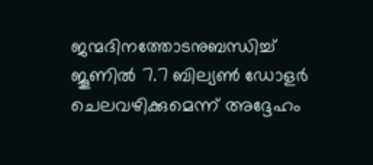ജന്മദിനത്തോടനുബന്ധിച്ച് ജൂണിൽ 7.7 ബില്യൺ ഡോളർ ചെലവഴിക്കുമെന്ന് അദ്ദേഹം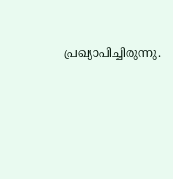പ്രഖ്യാപിച്ചിരുന്നു.